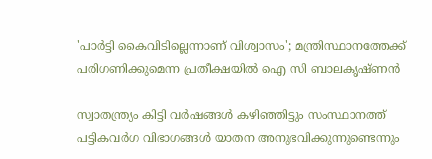'പാർട്ടി കൈവിടില്ലെന്നാണ് വിശ്വാസം'; മന്ത്രിസ്ഥാനത്തേക്ക് പരിഗണിക്കുമെന്ന പ്രതീക്ഷയിൽ ഐ സി ബാലകൃഷ്ണൻ

സ്വാതന്ത്ര്യം കിട്ടി വര്‍ഷങ്ങള്‍ കഴിഞ്ഞിട്ടും സംസ്ഥാനത്ത് പട്ടികവര്‍ഗ വിഭാഗങ്ങള്‍ യാതന അനുഭവിക്കുന്നുണ്ടെന്നും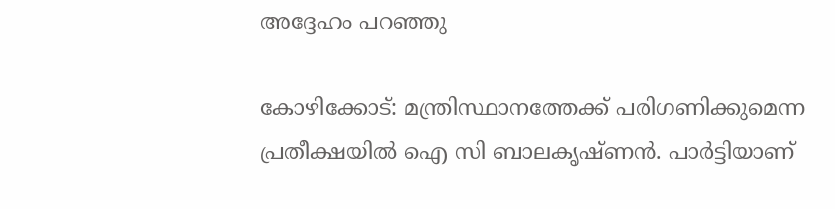അദ്ദേഹം പറഞ്ഞു

കോഴിക്കോട്: മന്ത്രിസ്ഥാനത്തേക്ക് പരിഗണിക്കുമെന്ന പ്രതീക്ഷയിൽ ഐ സി ബാലകൃഷ്ണന്‍. പാര്‍ട്ടിയാണ്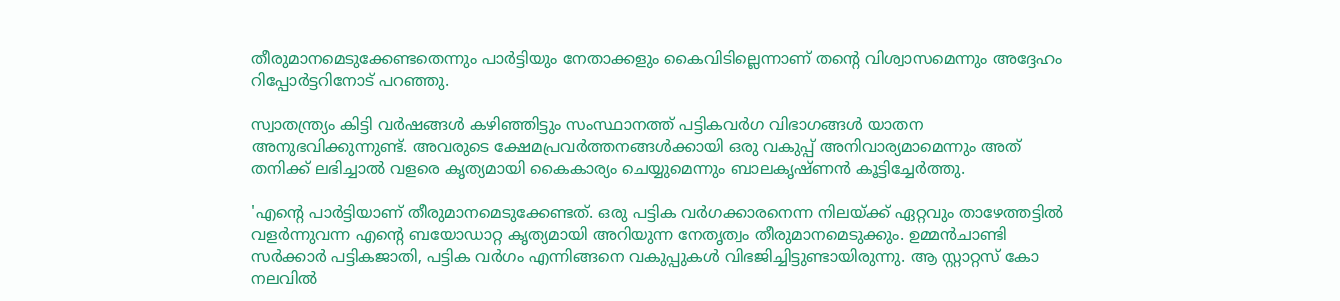തീരുമാനമെടുക്കേണ്ടതെന്നും പാര്‍ട്ടിയും നേതാക്കളും കൈവിടില്ലെന്നാണ് തന്റെ വിശ്വാസമെന്നും അദ്ദേഹം റിപ്പോര്‍ട്ടറിനോട് പറഞ്ഞു.

സ്വാതന്ത്ര്യം കിട്ടി വര്‍ഷങ്ങള്‍ കഴിഞ്ഞിട്ടും സംസ്ഥാനത്ത് പട്ടികവര്‍ഗ വിഭാഗങ്ങള്‍ യാതന അനുഭവിക്കുന്നുണ്ട്. അവരുടെ ക്ഷേമപ്രവര്‍ത്തനങ്ങള്‍ക്കായി ഒരു വകുപ്പ് അനിവാര്യമാമെന്നും അത് തനിക്ക് ലഭിച്ചാല്‍ വളരെ കൃത്യമായി കൈകാര്യം ചെയ്യുമെന്നും ബാലകൃഷ്ണന്‍ കൂട്ടിച്ചേര്‍ത്തു.

'എന്റെ പാര്‍ട്ടിയാണ് തീരുമാനമെടുക്കേണ്ടത്. ഒരു പട്ടിക വര്‍ഗക്കാരനെന്ന നിലയ്ക്ക് ഏറ്റവും താഴേത്തട്ടില്‍ വളര്‍ന്നുവന്ന എന്റെ ബയോഡാറ്റ കൃത്യമായി അറിയുന്ന നേതൃത്വം തീരുമാനമെടുക്കും. ഉമ്മന്‍ചാണ്ടി സര്‍ക്കാര്‍ പട്ടികജാതി, പട്ടിക വര്‍ഗം എന്നിങ്ങനെ വകുപ്പുകൾ വിഭജിച്ചിട്ടുണ്ടായിരുന്നു. ആ സ്റ്റാറ്റസ് കോ നലവില്‍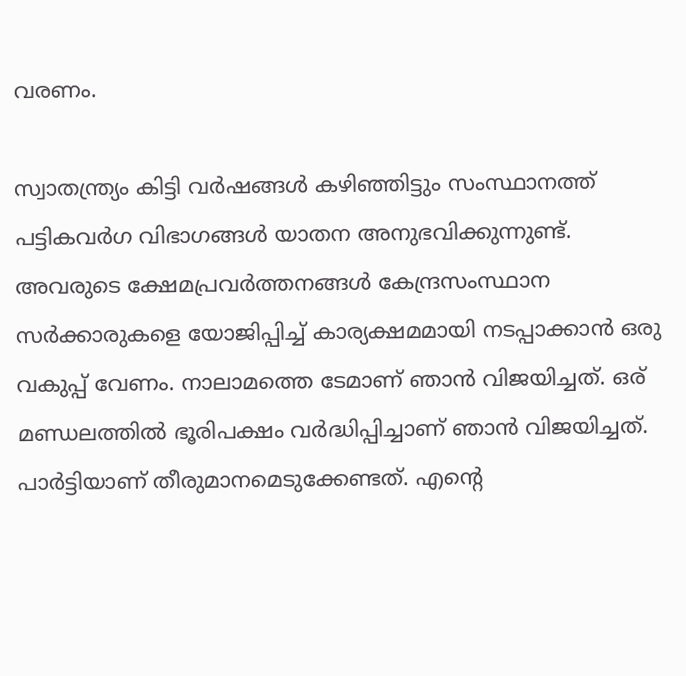വരണം.

സ്വാതന്ത്ര്യം കിട്ടി വര്‍ഷങ്ങള്‍ കഴിഞ്ഞിട്ടും സംസ്ഥാനത്ത് പട്ടികവര്‍ഗ വിഭാഗങ്ങള്‍ യാതന അനുഭവിക്കുന്നുണ്ട്. അവരുടെ ക്ഷേമപ്രവര്‍ത്തനങ്ങള്‍ കേന്ദ്രസംസ്ഥാന സര്‍ക്കാരുകളെ യോജിപ്പിച്ച് കാര്യക്ഷമമായി നടപ്പാക്കാന്‍ ഒരു വകുപ്പ് വേണം. നാലാമത്തെ ടേമാണ് ഞാന്‍ വിജയിച്ചത്. ഒര് മണ്ഡലത്തില്‍ ഭൂരിപക്ഷം വര്‍ദ്ധിപ്പിച്ചാണ് ഞാന്‍ വിജയിച്ചത്. പാര്‍ട്ടിയാണ് തീരുമാനമെടുക്കേണ്ടത്. എന്റെ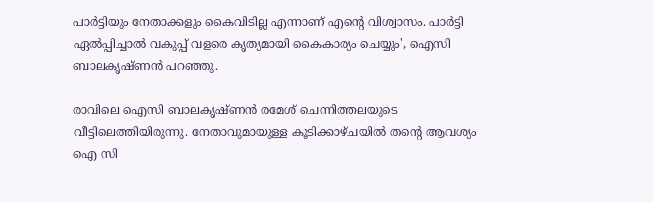പാര്‍ട്ടിയും നേതാക്കളും കൈവിടില്ല എന്നാണ് എന്റെ വിശ്വാസം. പാര്‍ട്ടി ഏല്‍പ്പിച്ചാല്‍ വകുപ്പ് വളരെ കൃത്യമായി കൈകാര്യം ചെയ്യും', ഐസി ബാലകൃഷ്ണൻ പറഞ്ഞു.

രാവിലെ ഐസി ബാലകൃഷ്ണന്‍ രമേശ് ചെന്നിത്തലയുടെ വീട്ടിലെത്തിയിരുന്നു. നേതാവുമായുള്ള കൂടിക്കാഴ്ചയില്‍ തന്റെ ആവശ്യം ഐ സി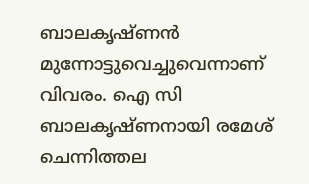ബാലകൃഷ്ണന്‍ മുന്നോട്ടുവെച്ചുവെന്നാണ് വിവരം. ഐ സി ബാലകൃഷ്ണനായി രമേശ് ചെന്നിത്തല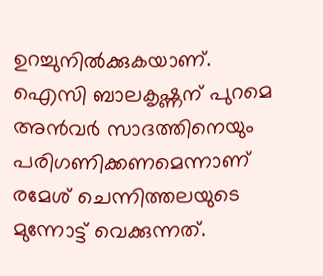ഉറച്ചുനില്‍ക്കുകയാണ്. ഐസി ബാലകൃഷ്ണന് പുറമെ അന്‍വര്‍ സാദത്തിനെയും പരിഗണിക്കണമെന്നാണ് രമേശ് ചെന്നിത്തലയുടെ മുന്നോട്ട് വെക്കുന്നത്.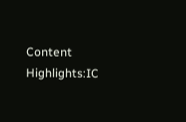Content Highlights:IC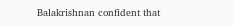Balakrishnan confident that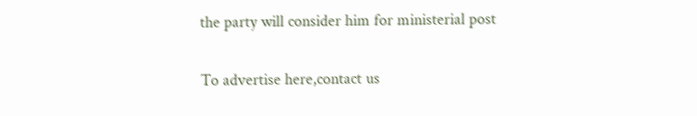the party will consider him for ministerial post

To advertise here,contact us